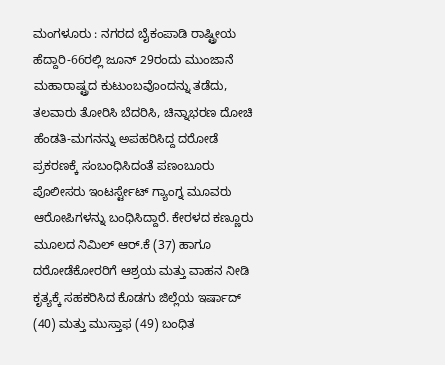ಮಂಗಳೂರು : ನಗರದ ಬೈಕಂಪಾಡಿ ರಾಷ್ಟ್ರೀಯ ಹೆದ್ದಾರಿ-66ರಲ್ಲಿ ಜೂನ್ 29ರಂದು ಮುಂಜಾನೆ ಮಹಾರಾಷ್ಟ್ರದ ಕುಟುಂಬವೊಂದನ್ನು ತಡೆದು, ತಲವಾರು ತೋರಿಸಿ ಬೆದರಿಸಿ, ಚಿನ್ನಾಭರಣ ದೋಚಿ ಹೆಂಡತಿ-ಮಗನನ್ನು ಅಪಹರಿಸಿದ್ದ ದರೋಡೆ ಪ್ರಕರಣಕ್ಕೆ ಸಂಬಂಧಿಸಿದಂತೆ ಪಣಂಬೂರು ಪೊಲೀಸರು ಇಂಟರ್ಸ್ಟೇಟ್ ಗ್ಯಾಂಗ್ನ ಮೂವರು ಆರೋಪಿಗಳನ್ನು ಬಂಧಿಸಿದ್ದಾರೆ. ಕೇರಳದ ಕಣ್ಣೂರು ಮೂಲದ ನಿಮಿಲ್ ಆರ್.ಕೆ (37) ಹಾಗೂ ದರೋಡೆಕೋರರಿಗೆ ಆಶ್ರಯ ಮತ್ತು ವಾಹನ ನೀಡಿ ಕೃತ್ಯಕ್ಕೆ ಸಹಕರಿಸಿದ ಕೊಡಗು ಜಿಲ್ಲೆಯ ಇರ್ಷಾದ್ (40) ಮತ್ತು ಮುಸ್ತಾಫ (49) ಬಂಧಿತ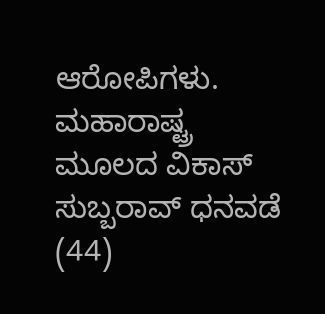ಆರೋಪಿಗಳು.
ಮಹಾರಾಷ್ಟ್ರ ಮೂಲದ ವಿಕಾಸ್ ಸುಬ್ಬರಾವ್ ಧನವಡೆ (44)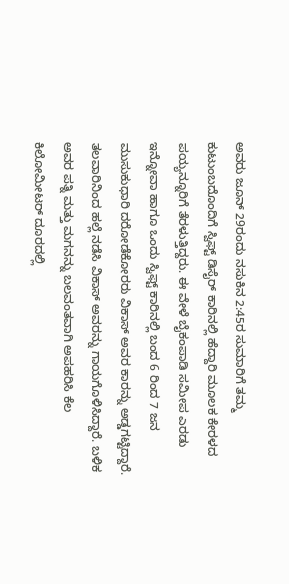ಅವರು ಜೂನ್ 29ರಂದು ನಸುಕಿನ 2:45ರ ಸುಮಾರಿಗೆ ತಮ್ಮ ಕುಟುಂಬದೊಂದಿಗೆ ಸ್ವಿಫ್ಟ್ ಡಿಸೈರ್ ಕಾರಿನಲ್ಲಿ ಹೆದ್ದಾರಿ ಮೂಲಕ ಕೇರಳದ ಪಯ್ಯನ್ನೂರಿಗೆ ತೆರಳುತ್ತಿದ್ದರು. ಈ ವೇಳೆ ಬೈಕಂಪಾಡಿ ಸಮೀಪ ಎರಡು ಇನ್ನೋವಾ ಹಾಗೂ ಒಂದು ಸ್ವಿಫ್ಟ್ ಕಾರಿನಲ್ಲಿ ಬಂದ 6 ರಿಂದ 7 ಜನ ಮುಸುಕುಧಾರಿ ದರೋಡೆಕೋರರು ವಿಕಾಸ್ ಅವರ ಕಾರನ್ನು ಅಡ್ಡಗಟ್ಟಿದ್ದಾರೆ. ತಲವಾರಿನಿಂದ ಹಲ್ಲೆ ನಡೆಸಿ ವಿಕಾಸ್ ಅವರನ್ನು ಗಾಯಗೊಳಿಸಿದ್ದಾರೆ. ಬಳಿಕ ಅವರ ಪತ್ನಿ ಮತ್ತು ಮಗನನ್ನು ಬಲವಂತವಾಗಿ ಅಪಹರಿಸಿ ಕೆಲ ಕಿಲೋಮೀಟರ್ ದೂರದಲ್ಲಿ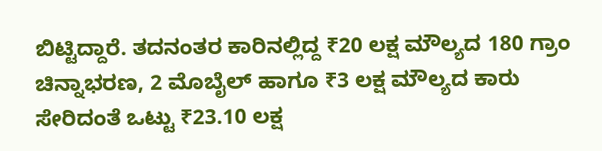ಬಿಟ್ಟಿದ್ದಾರೆ. ತದನಂತರ ಕಾರಿನಲ್ಲಿದ್ದ ₹20 ಲಕ್ಷ ಮೌಲ್ಯದ 180 ಗ್ರಾಂ ಚಿನ್ನಾಭರಣ, 2 ಮೊಬೈಲ್ ಹಾಗೂ ₹3 ಲಕ್ಷ ಮೌಲ್ಯದ ಕಾರು ಸೇರಿದಂತೆ ಒಟ್ಟು ₹23.10 ಲಕ್ಷ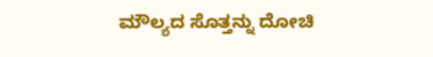ಮೌಲ್ಯದ ಸೊತ್ತನ್ನು ದೋಚಿ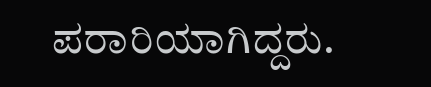ಪರಾರಿಯಾಗಿದ್ದರು.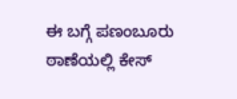ಈ ಬಗ್ಗೆ ಪಣಂಬೂರು ಠಾಣೆಯಲ್ಲಿ ಕೇಸ್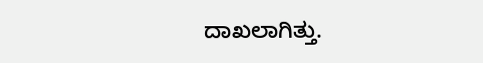ದಾಖಲಾಗಿತ್ತು.